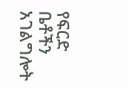የፍርድ ቤቶችን አገልግሎት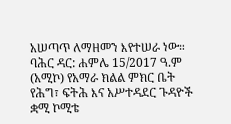አሠጣጥ ለማዘመን እየተሠራ ነው።
ባሕር ዳር: ሐምሌ 15/2017 ዓ.ም (አሚኮ) የአማራ ክልል ምክር ቤት የሕግ፣ ፍትሕ እና አሥተዳደር ጉዳዮች ቋሚ ኮሚቴ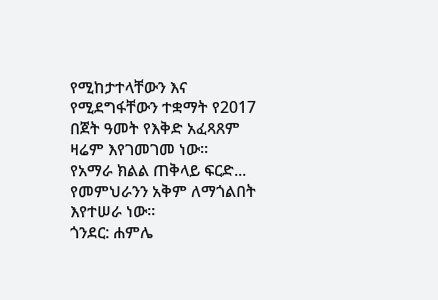የሚከታተላቸውን እና የሚደግፋቸውን ተቋማት የ2017 በጀት ዓመት የእቅድ አፈጻጸም ዛሬም እየገመገመ ነው።
የአማራ ክልል ጠቅላይ ፍርድ...
የመምህራንን አቅም ለማጎልበት እየተሠራ ነው።
ጎንደር: ሐምሌ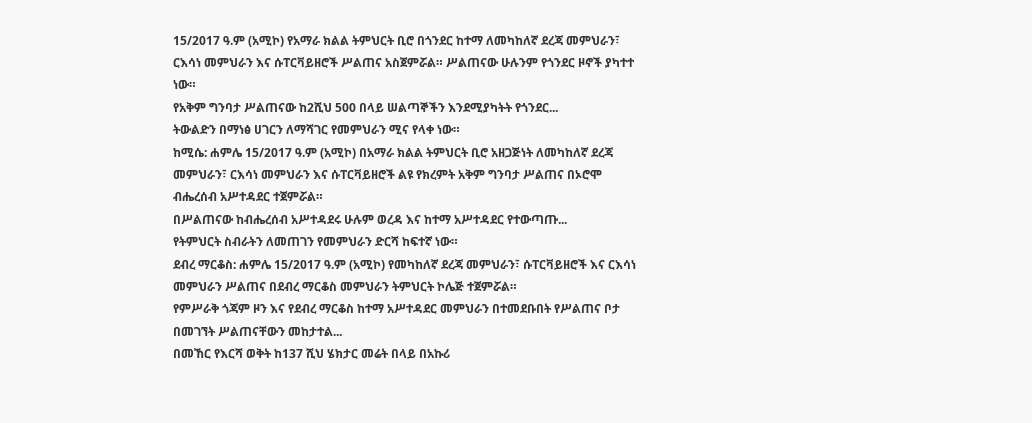15/2017 ዓ.ም (አሚኮ) የአማራ ክልል ትምህርት ቢሮ በጎንደር ከተማ ለመካከለኛ ደረጃ መምህራን፣ ርእሳነ መምህራን እና ሱፐርቫይዘሮች ሥልጠና አስጀምሯል። ሥልጠናው ሁሉንም የጎንደር ዞኖች ያካተተ ነው።
የአቅም ግንባታ ሥልጠናው ከ2ሺህ 500 በላይ ሠልጣኞችን እንደሚያካትት የጎንደር...
ትውልድን በማነፅ ሀገርን ለማሻገር የመምህራን ሚና የላቀ ነው።
ከሚሴ: ሐምሌ 15/2017 ዓ.ም (አሚኮ) በአማራ ክልል ትምህርት ቢሮ አዘጋጅነት ለመካከለኛ ደረጃ መምህራን፣ ርእሳነ መምህራን እና ሱፐርቫይዘሮች ልዩ የክረምት አቅም ግንባታ ሥልጠና በኦሮሞ ብሔረሰብ አሥተዳደር ተጀምሯል።
በሥልጠናው ከብሔረሰብ አሥተዳደሩ ሁሉም ወረዳ እና ከተማ አሥተዳደር የተውጣጡ...
የትምህርት ስብራትን ለመጠገን የመምህራን ድርሻ ከፍተኛ ነው።
ደብረ ማርቆስ: ሐምሌ 15/2017 ዓ.ም (አሚኮ) የመካከለኛ ደረጃ መምህራን፣ ሱፐርቫይዘሮች እና ርእሳነ መምህራን ሥልጠና በደብረ ማርቆስ መምህራን ትምህርት ኮሌጅ ተጀምሯል።
የምሥራቅ ጎጃም ዞን እና የደብረ ማርቆስ ከተማ አሥተዳደር መምህራን በተመደቡበት የሥልጠና ቦታ በመገኘት ሥልጠናቸውን መከታተል...
በመኸር የእርሻ ወቅት ከ137 ሺህ ሄክታር መሬት በላይ በአኩሪ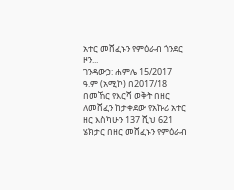አተር መሸፈኑን የምዕራብ ጎንደር ዞን...
ገንዳውኃ: ሐምሌ 15/2017 ዓ.ም (አሚኮ) በ2017/18 በመኸር የእርሻ ወቅት በዘር ለመሸፈን ከታቀደው የአኩሪ አተር ዘር እስካሁን 137 ሺህ 621 ሄክታር በዘር መሸፈኑን የምዕራብ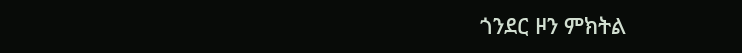ጎንደር ዞን ምክትል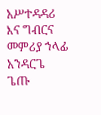አሥተዳዳሪ እና ግብርና መምሪያ ኀላፊ አንዳርጌ ጌጡ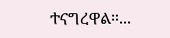ተናግረዋል።...